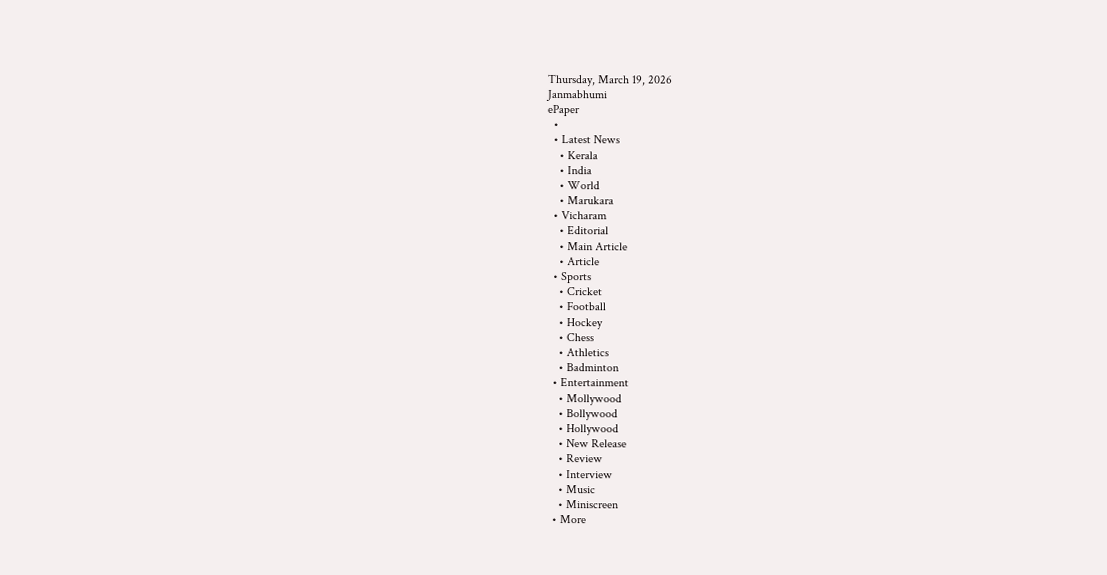Thursday, March 19, 2026
Janmabhumi
ePaper
  •
  • Latest News
    • Kerala
    • India
    • World
    • Marukara
  • Vicharam
    • Editorial
    • Main Article
    • Article
  • Sports
    • Cricket
    • Football
    • Hockey
    • Chess
    • Athletics
    • Badminton
  • Entertainment
    • Mollywood
    • Bollywood
    • Hollywood
    • New Release
    • Review
    • Interview
    • Music
    • Miniscreen
  • More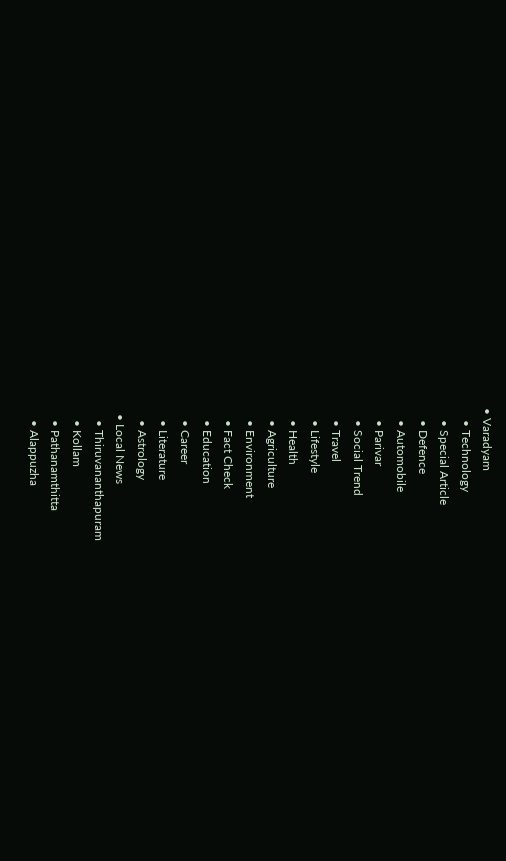• Varadyam
    • Technology
    • Special Article
    • Defence
    • Automobile
    • Parivar
    • Social Trend
    • Travel
    • Lifestyle
    • Health
    • Agriculture
    • Environment
    • Fact Check
    • Education
    • Career
    • Literature
    • Astrology
  • Local News
    • Thiruvananthapuram
    • Kollam
    • Pathanamthitta
    • Alappuzha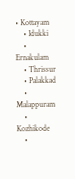• Kottayam
    • Idukki
    • Ernakulam
    • Thrissur
    • Palakkad
    • Malappuram
    • Kozhikode
    •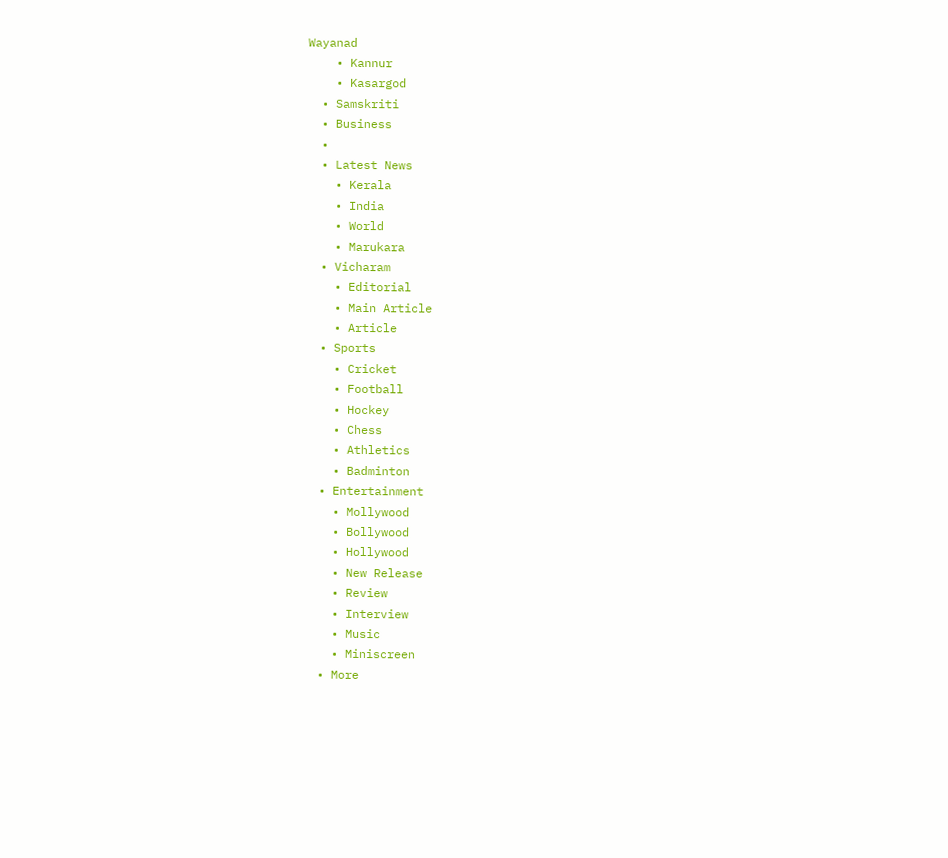Wayanad
    • Kannur
    • Kasargod
  • Samskriti
  • Business
  •
  • Latest News
    • Kerala
    • India
    • World
    • Marukara
  • Vicharam
    • Editorial
    • Main Article
    • Article
  • Sports
    • Cricket
    • Football
    • Hockey
    • Chess
    • Athletics
    • Badminton
  • Entertainment
    • Mollywood
    • Bollywood
    • Hollywood
    • New Release
    • Review
    • Interview
    • Music
    • Miniscreen
  • More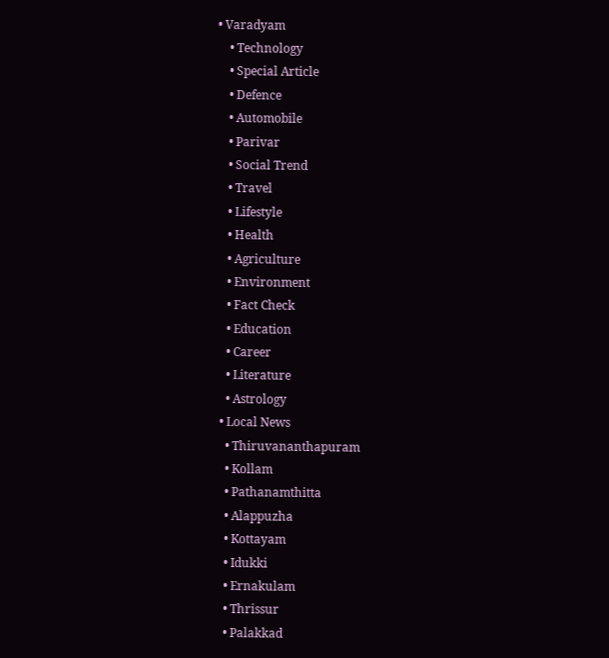• Varadyam
    • Technology
    • Special Article
    • Defence
    • Automobile
    • Parivar
    • Social Trend
    • Travel
    • Lifestyle
    • Health
    • Agriculture
    • Environment
    • Fact Check
    • Education
    • Career
    • Literature
    • Astrology
  • Local News
    • Thiruvananthapuram
    • Kollam
    • Pathanamthitta
    • Alappuzha
    • Kottayam
    • Idukki
    • Ernakulam
    • Thrissur
    • Palakkad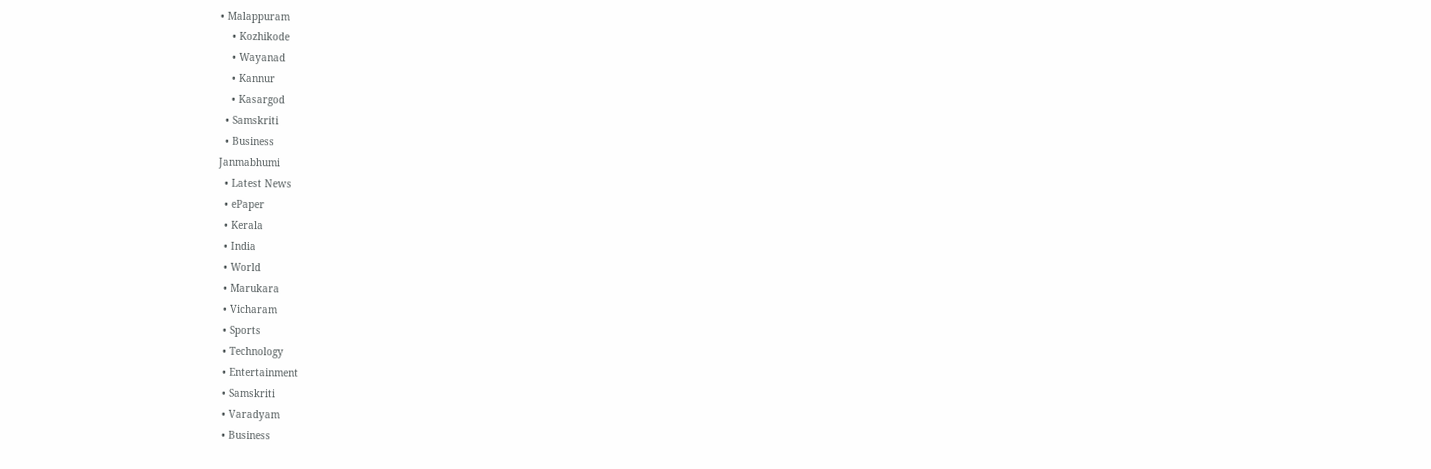• Malappuram
    • Kozhikode
    • Wayanad
    • Kannur
    • Kasargod
  • Samskriti
  • Business
Janmabhumi
  • Latest News
  • ePaper
  • Kerala
  • India
  • World
  • Marukara
  • Vicharam
  • Sports
  • Technology
  • Entertainment
  • Samskriti
  • Varadyam
  • Business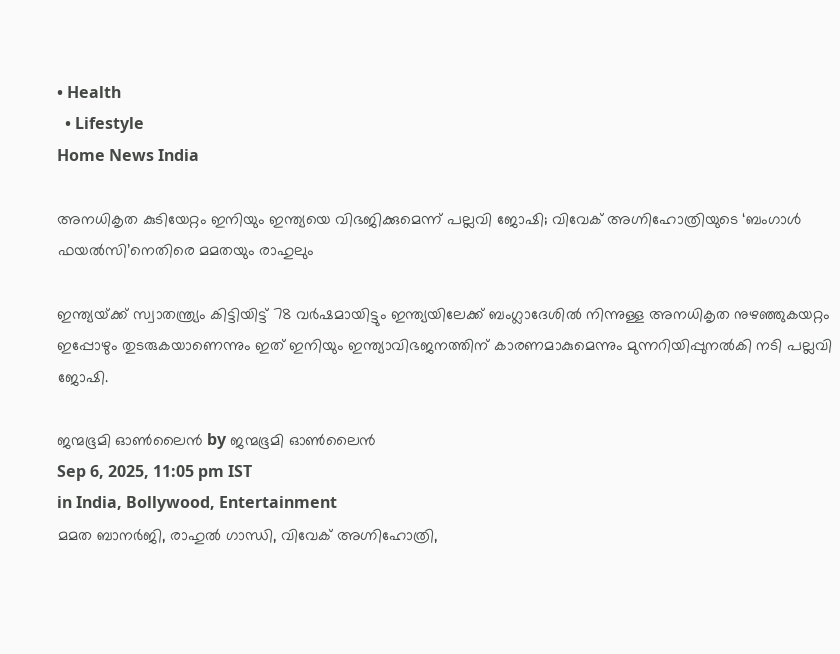• Health
  • Lifestyle
Home News India

അനധികൃത കുടിയേറ്റം ഇനിയും ഇന്ത്യയെ വിഭജിക്കുമെന്ന് പല്ലവി ജോഷി; വിവേക് അഗ്നിഹോത്രിയുടെ ‘ബംഗാള്‍ ഫയല്‍സി’നെതിരെ മമതയും രാഹുലും

ഇന്ത്യയ്‌ക്ക് സ്വാതന്ത്ര്യം കിട്ടിയിട്ട് 78 വര്‍ഷമായിട്ടും ഇന്ത്യയിലേക്ക് ബംഗ്ലാദേശില്‍ നിന്നുള്ള അനധികൃത നുഴഞ്ഞുകയറ്റം ഇപ്പോഴും തുടരുകയാണെന്നും ഇത് ഇനിയും ഇന്ത്യാവിഭജനത്തിന് കാരണമാകുമെന്നും മുന്നറിയിപ്പുനല്‍കി നടി പല്ലവി ജോഷി.

ജന്മഭൂമി ഓണ്‍ലൈന്‍ by ജന്മഭൂമി ഓണ്‍ലൈന്‍
Sep 6, 2025, 11:05 pm IST
in India, Bollywood, Entertainment
മമത ബാനര്‍ജി, രാഹുല്‍ ഗാന്ധി, വിവേക് അഗ്നിഹോത്രി,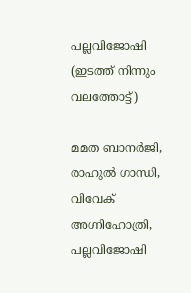പല്ലവിജോഷി (ഇടത്ത് നിന്നും വലത്തോട്ട്)

മമത ബാനര്‍ജി, രാഹുല്‍ ഗാന്ധി, വിവേക് അഗ്നിഹോത്രി, പല്ലവിജോഷി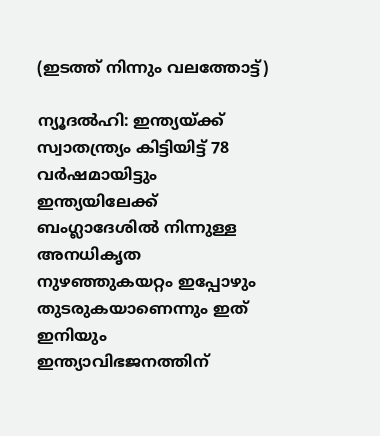(ഇടത്ത് നിന്നും വലത്തോട്ട്)

ന്യൂദല്‍ഹി: ഇന്ത്യയ്‌ക്ക് സ്വാതന്ത്ര്യം കിട്ടിയിട്ട് 78 വര്‍ഷമായിട്ടും ഇന്ത്യയിലേക്ക് ബംഗ്ലാദേശില്‍ നിന്നുള്ള അനധികൃത നുഴഞ്ഞുകയറ്റം ഇപ്പോഴും തുടരുകയാണെന്നും ഇത് ഇനിയും ഇന്ത്യാവിഭജനത്തിന്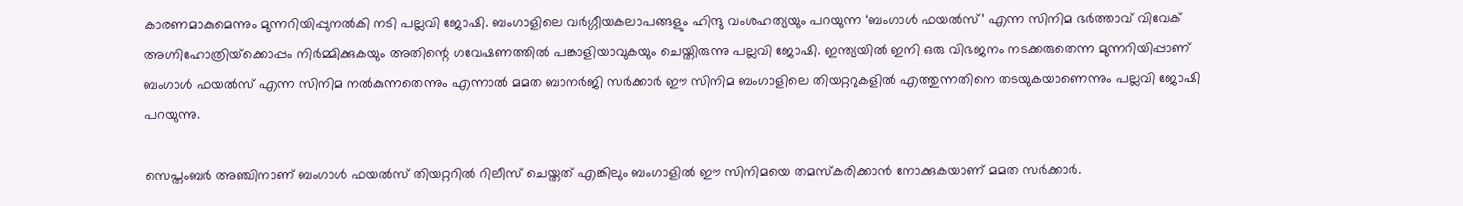കാരണമാകുമെന്നും മുന്നറിയിപ്പുനല്‍കി നടി പല്ലവി ജോഷി. ബംഗാളിലെ വര്‍ഗ്ഗീയകലാപങ്ങളും ഹിന്ദു വംശഹത്യയും പറയുന്ന ‘ബംഗാള്‍ ഫയല്‍സ്’ എന്ന സിനിമ ഭര്‍ത്താവ് വിവേക് അഗ്നിഹോത്രിയ്‌ക്കൊപ്പം നിര്‍മ്മിക്കുകയും അതിന്റെ ഗവേഷണത്തില്‍ പങ്കാളിയാവുകയും ചെയ്തിരുന്നു പല്ലവി ജോഷി. ഇന്ത്യയില്‍ ഇനി ഒരു വിഭജനം നടക്കരുതെന്ന മുന്നറിയിപ്പാണ് ബംഗാള്‍ ഫയല്‍സ് എന്ന സിനിമ നല്‍കുന്നതെന്നും എന്നാല്‍ മമത ബാനര്‍ജി സര്‍ക്കാര്‍ ഈ സിനിമ ബംഗാളിലെ തിയറ്ററുകളില്‍ എത്തുന്നതിനെ തടയുകയാണെന്നും പല്ലവി ജോഷി പറയുന്നു.

സെപ്തംബര്‍ അഞ്ചിനാണ് ബംഗാള്‍ ഫയല്‍സ് തിയറ്ററില്‍ റിലീസ് ചെയ്തത് എങ്കിലും ബംഗാളില്‍ ഈ സിനിമയെ തമസ്കരിക്കാന്‍ നോക്കുകയാണ് മമത സര്‍ക്കാര്‍.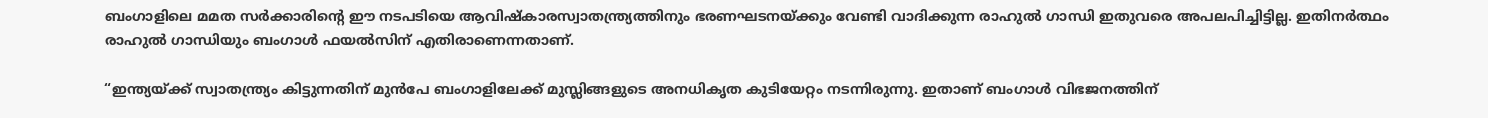ബംഗാളിലെ മമത സര്‍ക്കാരിന്റെ ഈ നടപടിയെ ആവിഷ്കാരസ്വാതന്ത്ര്യത്തിനും ഭരണഘടനയ്‌ക്കും വേണ്ടി വാദിക്കുന്ന രാഹുല്‍ ഗാന്ധി ഇതുവരെ അപലപിച്ചിട്ടില്ല. ഇതിനര്‍ത്ഥം രാഹുല്‍ ഗാന്ധിയും ബംഗാള്‍ ഫയല്‍സിന് എതിരാണെന്നതാണ്.

“ഇന്ത്യയ്‌ക്ക് സ്വാതന്ത്ര്യം കിട്ടുന്നതിന് മുന്‍പേ ബംഗാളിലേക്ക് മുസ്ലിങ്ങളുടെ അനധികൃത കുടിയേറ്റം നടന്നിരുന്നു. ഇതാണ് ബംഗാള്‍ വിഭജനത്തിന്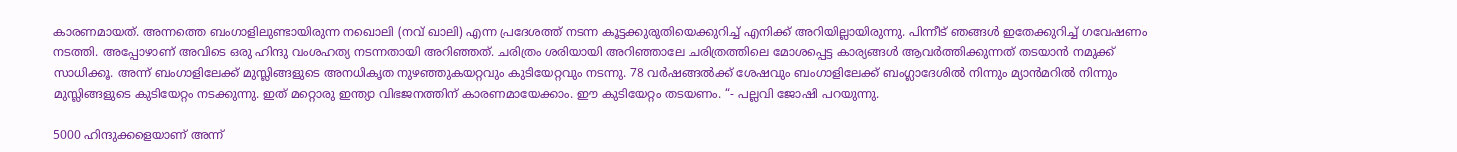കാരണമായത്. അന്നത്തെ ബംഗാളിലുണ്ടായിരുന്ന നഖൊലി (നവ് ഖാലി) എന്ന പ്രദേശത്ത് നടന്ന കൂട്ടക്കുരുതിയെക്കുറിച്ച് എനിക്ക് അറിയില്ലായിരുന്നു. പിന്നീട് ഞങ്ങള്‍ ഇതേക്കുറിച്ച് ഗവേഷണം നടത്തി. അപ്പോഴാണ് അവിടെ ഒരു ഹിന്ദു വംശഹത്യ നടന്നതായി അറിഞ്ഞത്. ചരിത്രം ശരിയായി അറിഞ്ഞാലേ ചരിത്രത്തിലെ മോശപ്പെട്ട കാര്യങ്ങള്‍ ആവര്‍ത്തിക്കുന്നത് തടയാന്‍ നമുക്ക് സാധിക്കൂ. അന്ന് ബംഗാളിലേക്ക് മുസ്ലിങ്ങളുടെ അനധികൃത നുഴഞ്ഞുകയറ്റവും കുടിയേറ്റവും നടന്നു. 78 വര്‍ഷങ്ങല്‍ക്ക് ശേഷവും ബംഗാളിലേക്ക് ബംഗ്ലാദേശില്‍ നിന്നും മ്യാന്‍മറില്‍ നിന്നും മുസ്ലിങ്ങളുടെ കുടിയേറ്റം നടക്കുന്നു. ഇത് മറ്റൊരു ഇന്ത്യാ വിഭജനത്തിന് കാരണമായേക്കാം. ഈ കുടിയേറ്റം തടയണം. “- പല്ലവി ജോഷി പറയുന്നു.

5000 ഹിന്ദുക്കളെയാണ് അന്ന്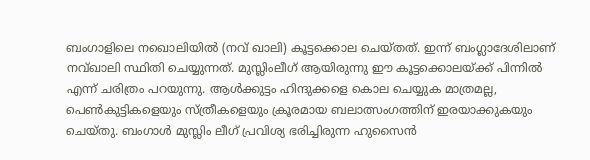ബംഗാളിലെ നഖൊലിയില്‍ (നവ് ഖാലി) കൂട്ടക്കൊല ചെയ്തത്. ഇന്ന് ബംഗ്ലാദേശിലാണ് നവ്ഖാലി സ്ഥിതി ചെയ്യുന്നത്. മുസ്ലിംലീഗ് ആയിരുന്നു ഈ കൂട്ടക്കൊലയ്‌ക്ക് പിന്നില്‍ എന്ന് ചരിത്രം പറയുന്നു. ആള്‍ക്കുട്ടം ഹിന്ദുക്കളെ കൊല ചെയ്യുക മാത്രമല്ല, പെണ്‍കുട്ടികളെയും സ്ത്രീകളെയും ക്രൂരമായ ബലാത്സംഗത്തിന് ഇരയാക്കുകയും ചെയ്തു. ബംഗാള്‍ മുസ്ലിം ലീഗ് പ്രവിശ്യ ഭരിച്ചിരുന്ന ഹുസൈന്‍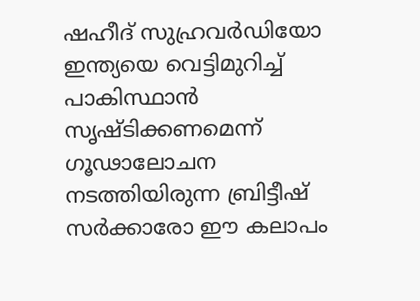ഷഹീദ് സുഹ്രവര്‍ഡിയോ ഇന്ത്യയെ വെട്ടിമുറിച്ച് പാകിസ്ഥാന്‍ സൃഷ്ടിക്കണമെന്ന് ഗൂഢാലോചന നടത്തിയിരുന്ന ബ്രിട്ടീഷ് സര്‍ക്കാരോ ഈ കലാപം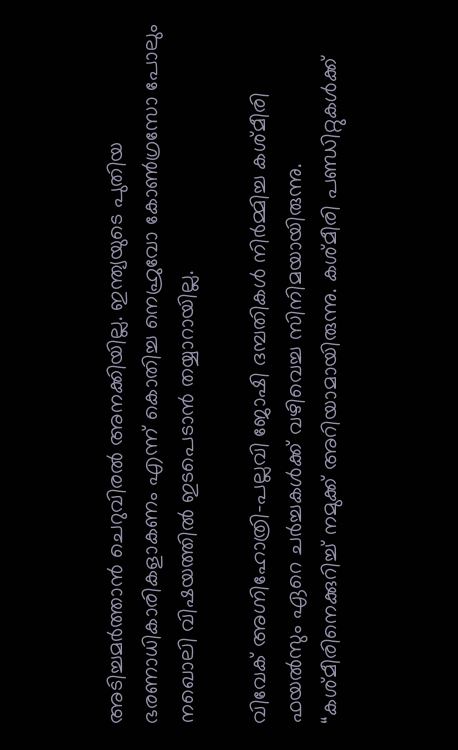അടിച്ചമര്‍ത്താന്‍ ചെറുവിരല്‍ അനക്കിയില്ല. ഇന്ത്യയുടെ പുതിയ ഭരണാധികാരികളാകണം എന്ന് കൊതിച്ച നെഹ്രുവോ കോണ്‍ഗ്രസോ പോലും നഖൊലി വിഷയത്തില്‍ ഇടപെടാന്‍ തയ്യാറായില്ല.

വിവേക് അഗ്നിഹോത്രി-പല്ലവി ജോഷി ദമ്പതികള്‍ നിര്‍മ്മിച്ച കശ്മീരി ഫയല്‍സും ഏറെ ചര്‍ച്ചകള്‍ക്ക് വഴിവെച്ച സിനിമയായിരുന്നു. “കശ്മീരിനെക്കുറിച്ച് നമുക്ക് അറിയാമായിരുന്നു. കശ്മീരി പണ്ഡിറ്റുകള്‍ക്ക്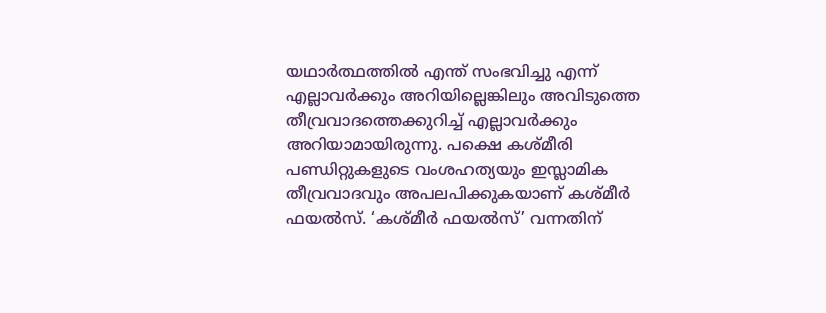യഥാര്‍ത്ഥത്തില്‍ എന്ത് സംഭവിച്ചു എന്ന് എല്ലാവര്‍ക്കും അറിയില്ലെങ്കിലും അവിടുത്തെ തീവ്രവാദത്തെക്കുറിച്ച് എല്ലാവര്‍ക്കും അറിയാമായിരുന്നു. പക്ഷെ കശ്മീരി പണ്ഡിറ്റുകളുടെ വംശഹത്യയും ഇസ്ലാമിക തീവ്രവാദവും അപലപിക്കുകയാണ് കശ്മീര്‍ ഫയല്‍സ്. ‘കശ്മീര്‍ ഫയല്‍സ്’ വന്നതിന്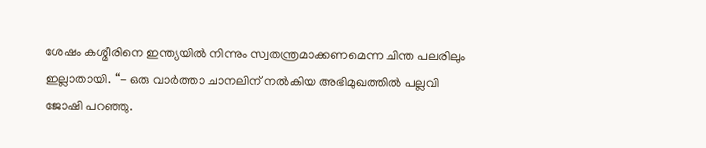ശേഷം കശ്മീരിനെ ഇന്ത്യയില്‍ നിന്നും സ്വതന്ത്രമാക്കണമെന്ന ചിന്ത പലരിലും ഇല്ലാതായി. “- ഒരു വാര്‍ത്താ ചാനലിന് നല്‍കിയ അഭിമുഖത്തില്‍ പല്ലവി ജോഷി പറഞ്ഞു.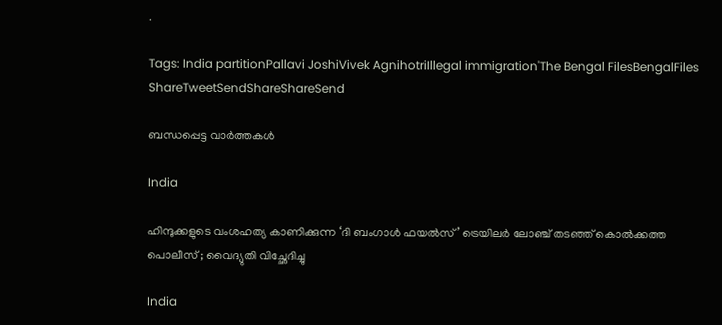.

Tags: India partitionPallavi JoshiVivek AgnihotriIllegal immigration'The Bengal FilesBengalFiles
ShareTweetSendShareShareSend

ബന്ധപ്പെട്ട വാര്‍ത്തകള്‍

India

ഹിന്ദുക്കളുടെ വംശഹത്യ കാണിക്കുന്ന ‘ദി ബംഗാൾ ഫയൽസ്’ ട്രെയിലർ ലോഞ്ച് തടഞ്ഞ് കൊൽക്കത്ത പൊലീസ് ; വൈദ്യുതി വിച്ഛേദിച്ചു

India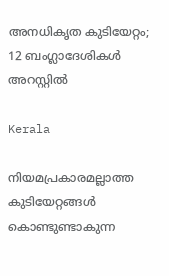അനധികൃത കുടിയേറ്റം; 12 ബംഗ്ലാദേശികൾ അറസ്റ്റിൽ

Kerala

നിയമപ്രകാരമല്ലാത്ത കുടിയേറ്റങ്ങൾ കൊണ്ടുണ്ടാകുന്ന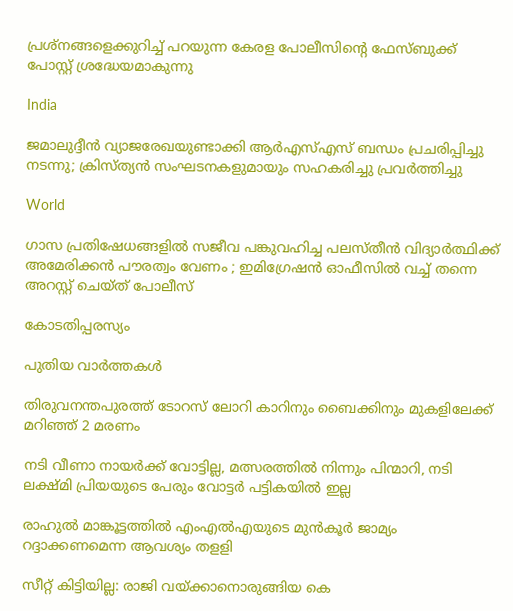പ്രശ്നങ്ങളെക്കുറിച്ച് പറയുന്ന കേരള പോലീസിന്റെ ഫേസ്ബുക്ക് പോസ്റ്റ് ശ്രദ്ധേയമാകുന്നു

India

ജമാലുദ്ദീൻ വ്യാജരേഖയുണ്ടാക്കി ആർഎസ്എസ് ബന്ധം പ്രചരിപ്പിച്ചു നടന്നു; ക്രിസ്ത്യൻ സംഘടനകളുമായും സഹകരിച്ചു പ്രവർത്തിച്ചു

World

ഗാസ പ്രതിഷേധങ്ങളിൽ സജീവ പങ്കുവഹിച്ച പലസ്തീൻ വിദ്യാർത്ഥിക്ക് അമേരിക്കൻ പൗരത്വം വേണം ; ഇമിഗ്രേഷൻ ഓഫീസിൽ വച്ച് തന്നെ അറസ്റ്റ് ചെയ്ത് പോലീസ്

കോടതിപ്പരസ്യം

പുതിയ വാര്‍ത്തകള്‍

തിരുവനന്തപുരത്ത് ടോറസ് ലോറി കാറിനും ബൈക്കിനും മുകളിലേക്ക് മറിഞ്ഞ് 2 മരണം

നടി വീണാ നായര്‍ക്ക് വോട്ടില്ല, മത്സരത്തില്‍ നിന്നും പിന്മാറി, നടി ലക്ഷ്മി പ്രിയയുടെ പേരും വോട്ടര്‍ പട്ടികയില്‍ ഇല്ല

രാഹുല്‍ മാങ്കൂട്ടത്തില്‍ എംഎല്‍എയുടെ മുന്‍കൂര്‍ ജാമ്യം റദ്ദാക്കണമെന്ന ആവശ്യം തളളി

സീറ്റ് കിട്ടിയില്ല: രാജി വയ്‌ക്കാനൊരുങ്ങിയ കെ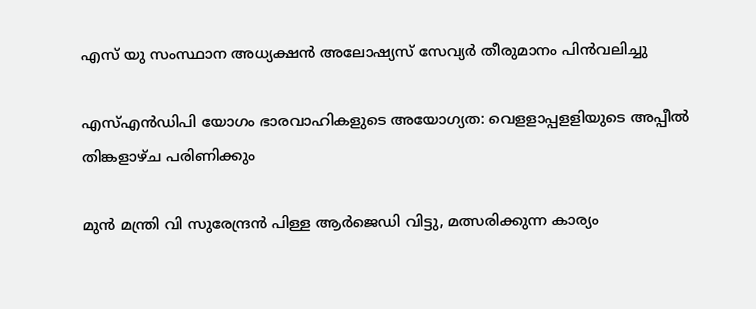എസ് യു സംസ്ഥാന അധ്യക്ഷന്‍ അലോഷ്യസ് സേവ്യര്‍ തീരുമാനം പിന്‍വലിച്ചു

എസ്എന്‍ഡിപി യോഗം ഭാരവാഹികളുടെ അയോഗ്യത: വെളളാപ്പളളിയുടെ അപ്പീല്‍ തിങ്കളാഴ്ച പരിണിക്കും

മുന്‍ മന്ത്രി വി സുരേന്ദ്രന്‍ പിള്ള ആര്‍ജെഡി വിട്ടു, മത്സരിക്കുന്ന കാര്യം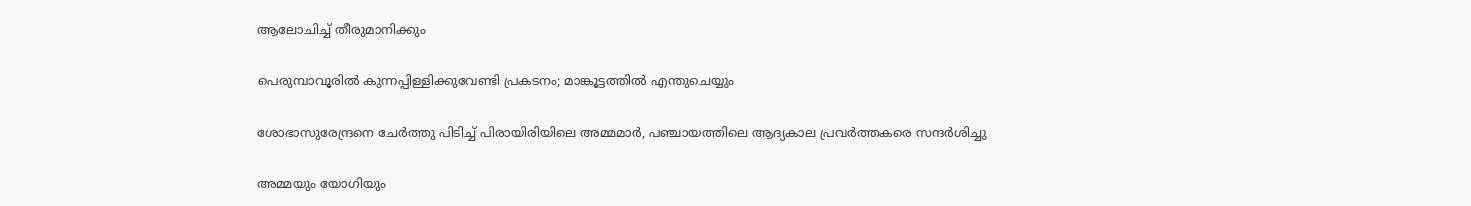ആലോചിച്ച് തീരുമാനിക്കും

പെരുമ്പാവൂരിൽ കുന്നപ്പിള്ളിക്കുവേണ്ടി പ്രകടനം; മാങ്കൂട്ടത്തിൽ എന്തുചെയ്യും

ശോഭാസുരേന്ദ്രനെ ചേര്‍ത്തു പിടിച്ച് പിരായിരിയിലെ അമ്മമാര്‍, പഞ്ചായത്തിലെ ആദ്യകാല പ്രവര്‍ത്തകരെ സന്ദര്‍ശിച്ചു

അമ്മയും യോഗിയും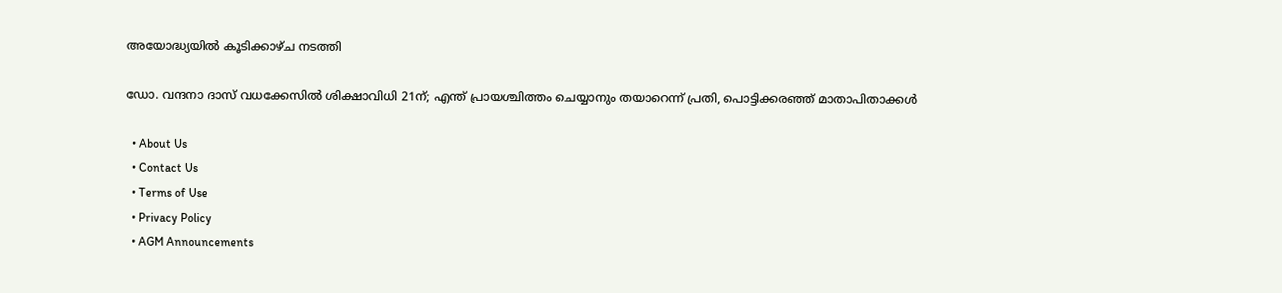അയോദ്ധ്യയിൽ കൂടിക്കാഴ്ച നടത്തി

ഡോ. വന്ദനാ ദാസ് വധക്കേസിൽ ശിക്ഷാവിധി 21ന്; എന്ത് പ്രായശ്ചിത്തം ചെയ്യാനും തയാറെന്ന് പ്രതി, പൊട്ടിക്കരഞ്ഞ് മാതാപിതാക്കൾ

  • About Us
  • Contact Us
  • Terms of Use
  • Privacy Policy
  • AGM Announcements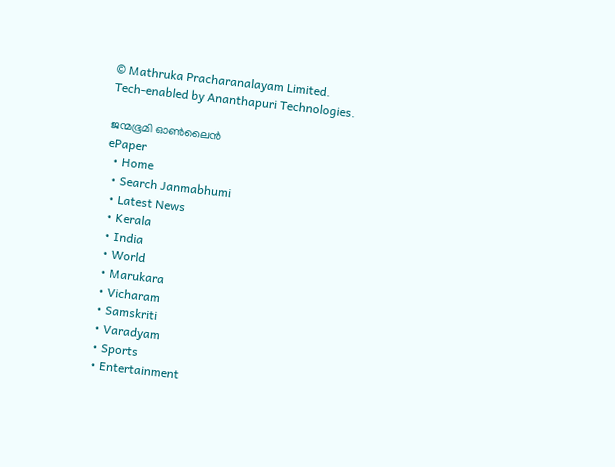© Mathruka Pracharanalayam Limited.
Tech-enabled by Ananthapuri Technologies.

ജന്മഭൂമി ഓണ്‍ലൈന്‍
ePaper
  • Home
  • Search Janmabhumi
  • Latest News
  • Kerala
  • India
  • World
  • Marukara
  • Vicharam
  • Samskriti
  • Varadyam
  • Sports
  • Entertainment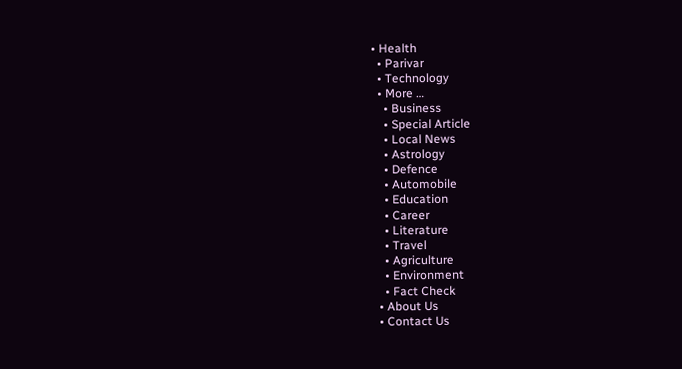• Health
  • Parivar
  • Technology
  • More …
    • Business
    • Special Article
    • Local News
    • Astrology
    • Defence
    • Automobile
    • Education
    • Career
    • Literature
    • Travel
    • Agriculture
    • Environment
    • Fact Check
  • About Us
  • Contact Us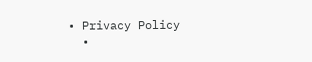• Privacy Policy
  •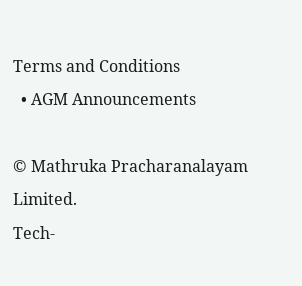Terms and Conditions
  • AGM Announcements

© Mathruka Pracharanalayam Limited.
Tech-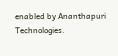enabled by Ananthapuri Technologies.